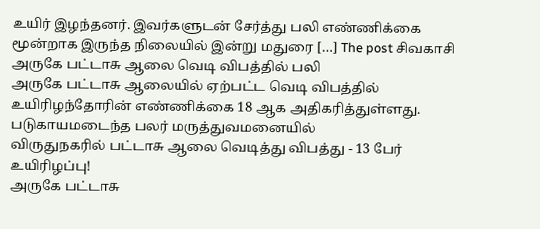உயிர் இழந்தனர். இவர்களுடன் சேர்த்து பலி எண்ணிக்கை மூன்றாக இருந்த நிலையில் இன்று மதுரை […] The post சிவகாசி அருகே பட்டாசு ஆலை வெடி விபத்தில் பலி
அருகே பட்டாசு ஆலையில் ஏற்பட்ட வெடி விபத்தில் உயிரிழந்தோரின் எண்ணிக்கை 18 ஆக அதிகரித்துள்ளது. படுகாயமடைந்த பலர் மருத்துவமனையில்
விருதுநகரில் பட்டாசு ஆலை வெடித்து விபத்து - 13 பேர் உயிரிழப்பு!
அருகே பட்டாசு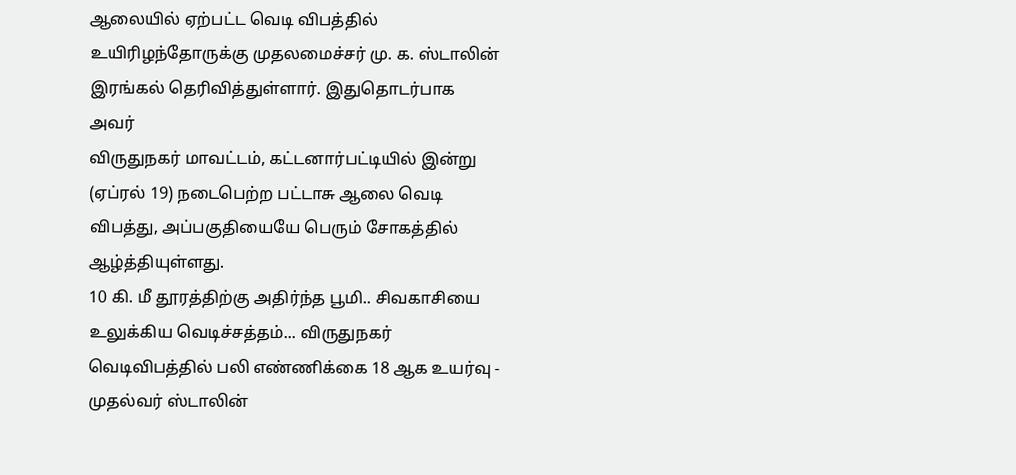ஆலையில் ஏற்பட்ட வெடி விபத்தில் உயிரிழந்தோருக்கு முதலமைச்சர் மு. க. ஸ்டாலின் இரங்கல் தெரிவித்துள்ளார். இதுதொடர்பாக அவர்
விருதுநகர் மாவட்டம், கட்டனார்பட்டியில் இன்று (ஏப்ரல் 19) நடைபெற்ற பட்டாசு ஆலை வெடி விபத்து, அப்பகுதியையே பெரும் சோகத்தில் ஆழ்த்தியுள்ளது.
10 கி. மீ தூரத்திற்கு அதிர்ந்த பூமி.. சிவகாசியை உலுக்கிய வெடிச்சத்தம்... விருதுநகர் வெடிவிபத்தில் பலி எண்ணிக்கை 18 ஆக உயர்வு - முதல்வர் ஸ்டாலின்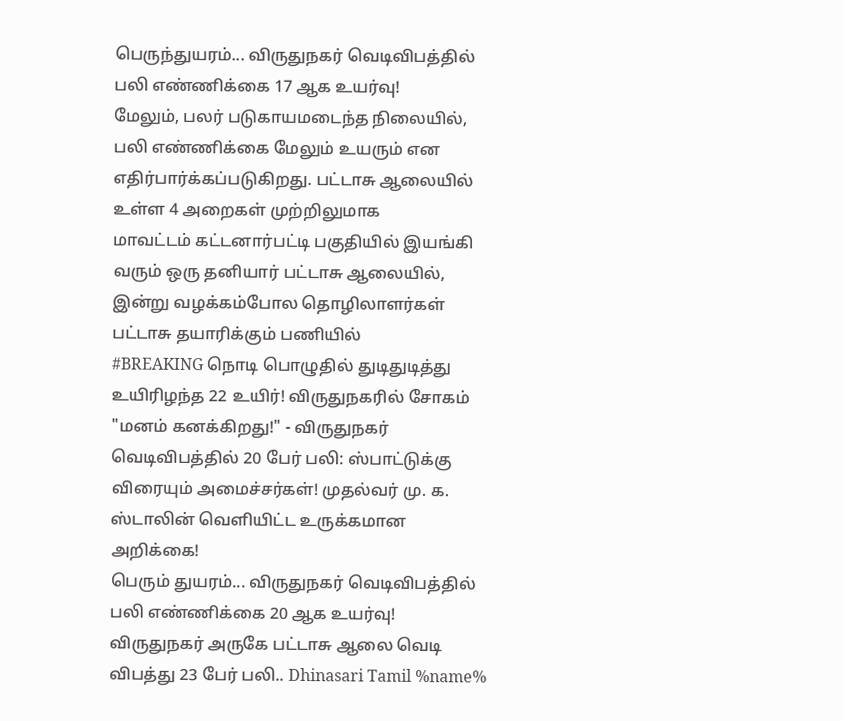பெருந்துயரம்... விருதுநகர் வெடிவிபத்தில் பலி எண்ணிக்கை 17 ஆக உயர்வு!
மேலும், பலர் படுகாயமடைந்த நிலையில், பலி எண்ணிக்கை மேலும் உயரும் என எதிர்பார்க்கப்படுகிறது. பட்டாசு ஆலையில் உள்ள 4 அறைகள் முற்றிலுமாக
மாவட்டம் கட்டனார்பட்டி பகுதியில் இயங்கி வரும் ஒரு தனியார் பட்டாசு ஆலையில், இன்று வழக்கம்போல தொழிலாளர்கள் பட்டாசு தயாரிக்கும் பணியில்
#BREAKING நொடி பொழுதில் துடிதுடித்து உயிரிழந்த 22 உயிர்! விருதுநகரில் சோகம்
"மனம் கனக்கிறது!" - விருதுநகர் வெடிவிபத்தில் 20 பேர் பலி: ஸ்பாட்டுக்கு விரையும் அமைச்சர்கள்! முதல்வர் மு. க. ஸ்டாலின் வெளியிட்ட உருக்கமான அறிக்கை!
பெரும் துயரம்... விருதுநகர் வெடிவிபத்தில் பலி எண்ணிக்கை 20 ஆக உயர்வு!
விருதுநகர் அருகே பட்டாசு ஆலை வெடி விபத்து 23 பேர் பலி.. Dhinasari Tamil %name%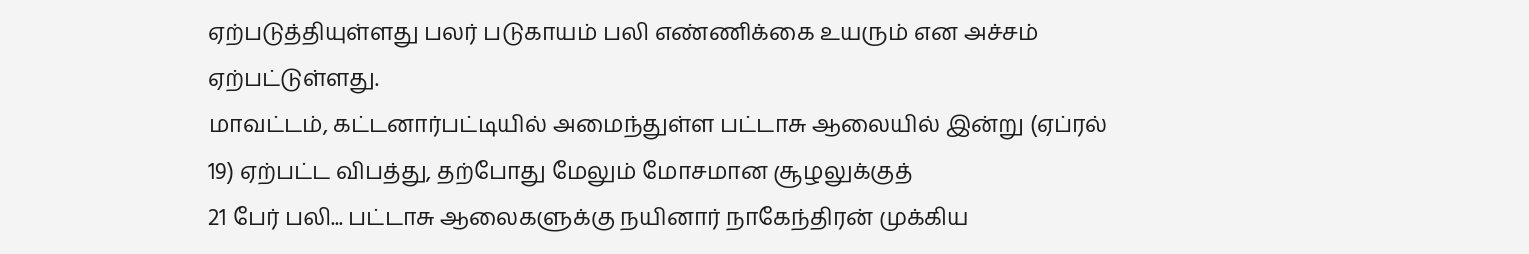ஏற்படுத்தியுள்ளது பலர் படுகாயம் பலி எண்ணிக்கை உயரும் என அச்சம் ஏற்பட்டுள்ளது.
மாவட்டம், கட்டனார்பட்டியில் அமைந்துள்ள பட்டாசு ஆலையில் இன்று (ஏப்ரல் 19) ஏற்பட்ட விபத்து, தற்போது மேலும் மோசமான சூழலுக்குத்
21 பேர் பலி... பட்டாசு ஆலைகளுக்கு நயினார் நாகேந்திரன் முக்கிய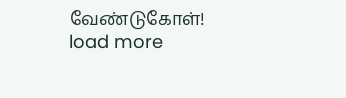வேண்டுகோள்!
load more